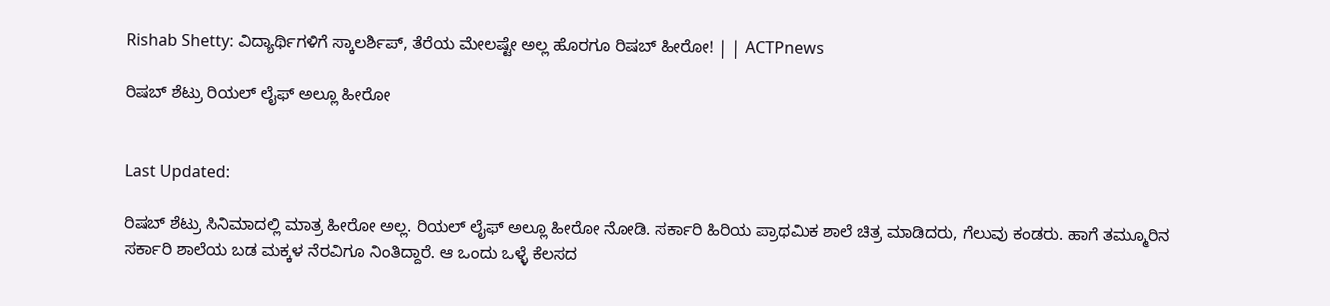Rishab Shetty: ವಿದ್ಯಾರ್ಥಿಗಳಿಗೆ ಸ್ಕಾಲರ್ಶಿಪ್, ತೆರೆಯ ಮೇಲಷ್ಟೇ ಅಲ್ಲ ಹೊರಗೂ ರಿಷಬ್ ಹೀರೋ! | | ACTPnews

ರಿಷಬ್ ಶೆಟ್ರು ರಿಯಲ್ ಲೈಫ್ ಅಲ್ಲೂ ಹೀರೋ


Last Updated:

ರಿಷಬ್ ಶೆಟ್ರು ಸಿನಿಮಾದಲ್ಲಿ ಮಾತ್ರ ಹೀರೋ ಅಲ್ಲ. ರಿಯಲ್ ಲೈಫ್ ಅಲ್ಲೂ ಹೀರೋ ನೋಡಿ. ಸರ್ಕಾರಿ ಹಿರಿಯ ಪ್ರಾಥಮಿಕ ಶಾಲೆ ಚಿತ್ರ ಮಾಡಿದರು, ಗೆಲುವು ಕಂಡರು. ಹಾಗೆ ತಮ್ಮೂರಿನ ಸರ್ಕಾರಿ ಶಾಲೆಯ ಬಡ ಮಕ್ಕಳ ನೆರವಿಗೂ ನಿಂತಿದ್ದಾರೆ. ಆ ಒಂದು ಒಳ್ಳೆ ಕೆಲಸದ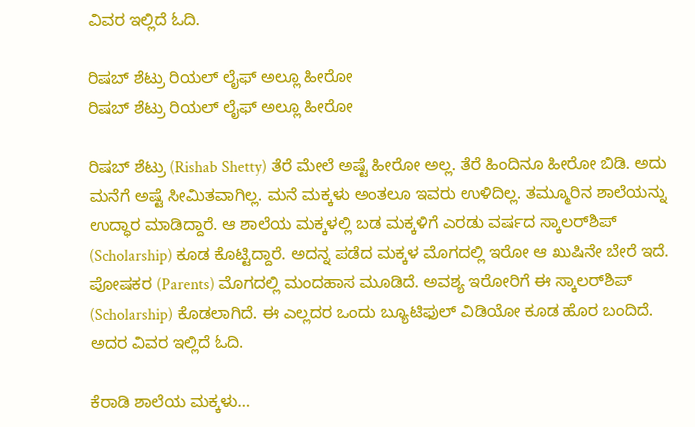ವಿವರ ಇಲ್ಲಿದೆ ಓದಿ.

ರಿಷಬ್ ಶೆಟ್ರು ರಿಯಲ್ ಲೈಫ್ ಅಲ್ಲೂ ಹೀರೋ
ರಿಷಬ್ ಶೆಟ್ರು ರಿಯಲ್ ಲೈಫ್ ಅಲ್ಲೂ ಹೀರೋ

ರಿಷಬ್ ಶೆಟ್ರು (Rishab Shetty) ತೆರೆ ಮೇಲೆ ಅಷ್ಟೆ ಹೀರೋ ಅಲ್ಲ. ತೆರೆ ಹಿಂದಿನೂ ಹೀರೋ ಬಿಡಿ. ಅದು ಮನೆಗೆ ಅಷ್ಟೆ ಸೀಮಿತವಾಗಿಲ್ಲ. ಮನೆ ಮಕ್ಕಳು ಅಂತಲೂ ಇವರು ಉಳಿದಿಲ್ಲ. ತಮ್ಮೂರಿನ ಶಾಲೆಯನ್ನು ಉದ್ಧಾರ ಮಾಡಿದ್ದಾರೆ. ಆ ಶಾಲೆಯ ಮಕ್ಕಳಲ್ಲಿ ಬಡ ಮಕ್ಕಳಿಗೆ ಎರಡು ವರ್ಷದ ಸ್ಕಾಲರ್‌ಶಿಪ್ (Scholarship) ಕೂಡ ಕೊಟ್ಟಿದ್ದಾರೆ. ಅದನ್ನ ಪಡೆದ ಮಕ್ಕಳ ಮೊಗದಲ್ಲಿ ಇರೋ ಆ ಖುಷಿನೇ ಬೇರೆ ಇದೆ. ಪೋಷಕರ (Parents) ಮೊಗದಲ್ಲಿ ಮಂದಹಾಸ ಮೂಡಿದೆ. ಅವಶ್ಯ ಇರೋರಿಗೆ ಈ ಸ್ಕಾಲರ್‌ಶಿಪ್ (Scholarship) ಕೊಡಲಾಗಿದೆ. ಈ ಎಲ್ಲದರ ಒಂದು ಬ್ಯೂಟಿಫುಲ್ ವಿಡಿಯೋ ಕೂಡ ಹೊರ ಬಂದಿದೆ. ಅದರ ವಿವರ ಇಲ್ಲಿದೆ ಓದಿ.

ಕೆರಾಡಿ ಶಾಲೆಯ ಮಕ್ಕಳು…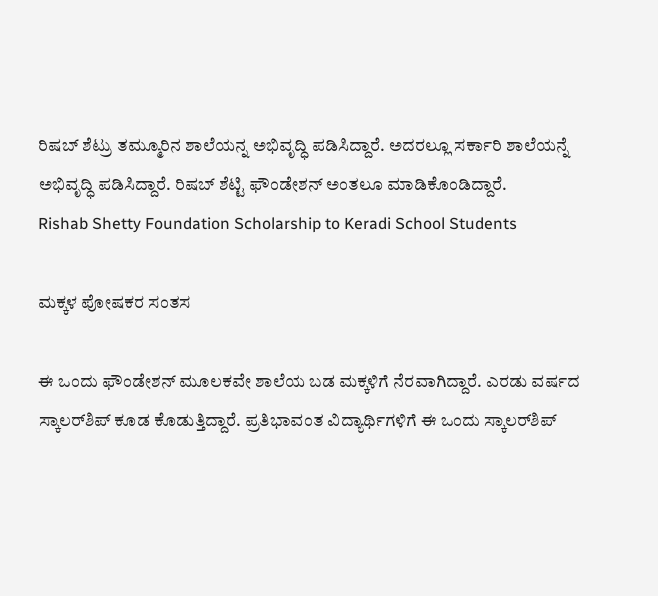ರಿಷಬ್ ಶೆಟ್ರು ತಮ್ಮೂರಿನ ಶಾಲೆಯನ್ನ ಅಭಿವೃದ್ಧಿ ಪಡಿಸಿದ್ದಾರೆ. ಅದರಲ್ಲೂ ಸರ್ಕಾರಿ ಶಾಲೆಯನ್ನೆ ಅಭಿವೃದ್ಧಿ ಪಡಿಸಿದ್ದಾರೆ. ರಿಷಬ್ ಶೆಟ್ಟಿ ಫೌಂಡೇಶನ್ ಅಂತಲೂ ಮಾಡಿಕೊಂಡಿದ್ದಾರೆ.
Rishab Shetty Foundation Scholarship to Keradi School Students

ಮಕ್ಕಳ ಪೋಷಕರ ಸಂತಸ

ಈ ಒಂದು ಫೌಂಡೇಶನ್ ಮೂಲಕವೇ ಶಾಲೆಯ ಬಡ ಮಕ್ಕಳಿಗೆ ನೆರವಾಗಿದ್ದಾರೆ. ಎರಡು ವರ್ಷದ ಸ್ಕಾಲರ್‌ಶಿಪ್‌ ಕೂಡ ಕೊಡುತ್ತಿದ್ದಾರೆ. ಪ್ರತಿಭಾವಂತ ವಿದ್ಯಾರ್ಥಿಗಳಿಗೆ ಈ ಒಂದು ಸ್ಕಾಲರ್‌ಶಿಪ್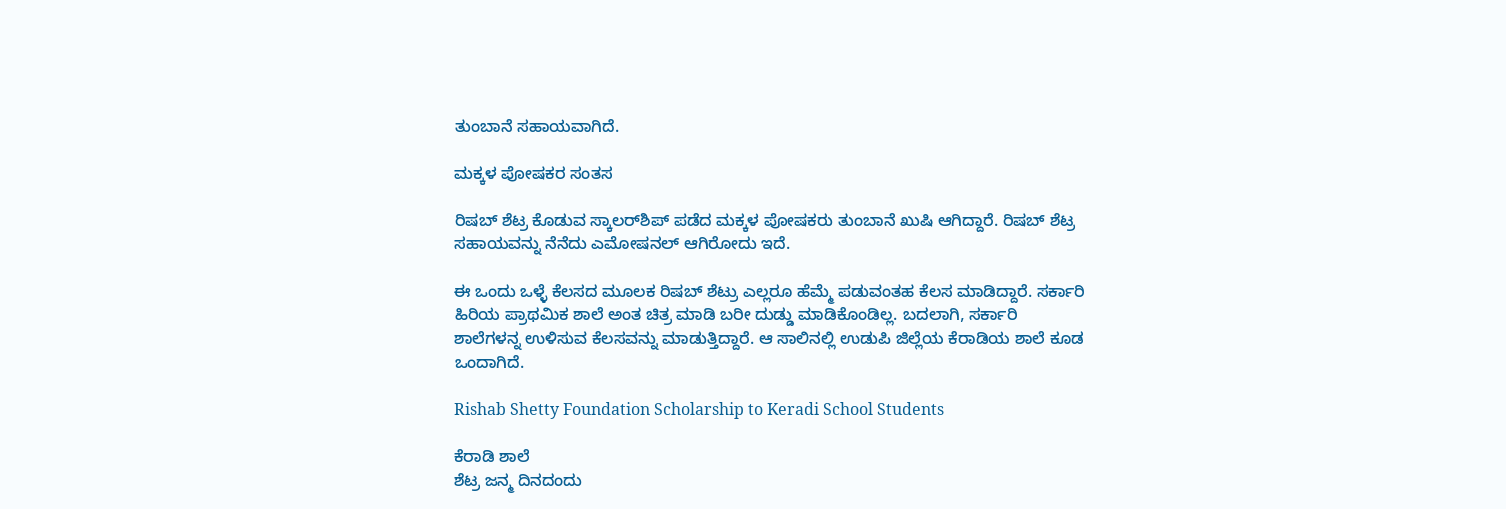ತುಂಬಾನೆ ಸಹಾಯವಾಗಿದೆ.

ಮಕ್ಕಳ ಪೋಷಕರ ಸಂತಸ

ರಿಷಬ್ ಶೆಟ್ರ ಕೊಡುವ ಸ್ಕಾಲರ್‌ಶಿಪ್ ಪಡೆದ ಮಕ್ಕಳ ಪೋಷಕರು ತುಂಬಾನೆ ಖುಷಿ ಆಗಿದ್ದಾರೆ. ರಿಷಬ್ ಶೆಟ್ರ ಸಹಾಯವನ್ನು ನೆನೆದು ಎಮೋಷನಲ್ ಆಗಿರೋದು ಇದೆ.

ಈ ಒಂದು ಒಳ್ಳೆ ಕೆಲಸದ ಮೂಲಕ ರಿಷಬ್ ಶೆಟ್ರು ಎಲ್ಲರೂ ಹೆಮ್ಮೆ ಪಡುವಂತಹ ಕೆಲಸ ಮಾಡಿದ್ದಾರೆ. ಸರ್ಕಾರಿ ಹಿರಿಯ ಪ್ರಾಥಮಿಕ ಶಾಲೆ ಅಂತ ಚಿತ್ರ ಮಾಡಿ ಬರೀ ದುಡ್ಡು ಮಾಡಿಕೊಂಡಿಲ್ಲ. ಬದಲಾಗಿ, ಸರ್ಕಾರಿ ಶಾಲೆಗಳನ್ನ ಉಳಿಸುವ ಕೆಲಸವನ್ನು ಮಾಡುತ್ತಿದ್ದಾರೆ. ಆ ಸಾಲಿನಲ್ಲಿ ಉಡುಪಿ ಜಿಲ್ಲೆಯ ಕೆರಾಡಿಯ ಶಾಲೆ ಕೂಡ ಒಂದಾಗಿದೆ.

Rishab Shetty Foundation Scholarship to Keradi School Students

ಕೆರಾಡಿ ಶಾಲೆ
ಶೆಟ್ರ ಜನ್ಮ ದಿನದಂದು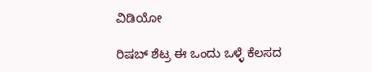ವಿಡಿಯೋ

ರಿಷಬ್ ಶೆಟ್ರ ಈ ಒಂದು ಒಳ್ಳೆ ಕೆಲಸದ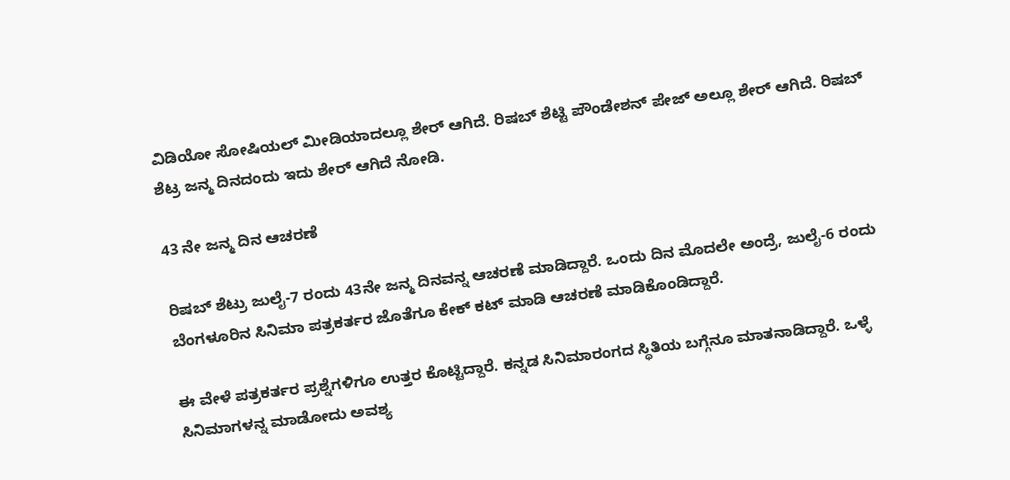ವಿಡಿಯೋ ಸೋಷಿಯಲ್ ಮೀಡಿಯಾದಲ್ಲೂ ಶೇರ್ ಆಗಿದೆ. ರಿಷಬ್ ಶೆಟ್ಟಿ ಪೌಂಡೇಶನ್ ಪೇಜ್ ಅಲ್ಲೂ ಶೇರ್ ಆಗಿದೆ. ರಿಷಬ್ ಶೆಟ್ರ ಜನ್ಮ ದಿನದಂದು ಇದು ಶೇರ್ ಆಗಿದೆ ನೋಡಿ.

43 ನೇ ಜನ್ಮ ದಿನ ಆಚರಣೆ

ರಿಷಬ್ ಶೆಟ್ರು ಜುಲೈ-7 ರಂದು 43ನೇ ಜನ್ಮ ದಿನವನ್ನ ಆಚರಣೆ ಮಾಡಿದ್ದಾರೆ. ಒಂದು ದಿನ ಮೊದಲೇ ಅಂದ್ರೆ, ಜುಲೈ-6 ರಂದು ಬೆಂಗಳೂರಿನ ಸಿನಿಮಾ ಪತ್ರಕರ್ತರ ಜೊತೆಗೂ ಕೇಕ್ ಕಟ್ ಮಾಡಿ ಆಚರಣೆ ಮಾಡಿಕೊಂಡಿದ್ದಾರೆ.

ಈ ವೇಳೆ ಪತ್ರಕರ್ತರ ಪ್ರಶ್ನೆಗಳಿಗೂ ಉತ್ತರ ಕೊಟ್ಟಿದ್ದಾರೆ. ಕನ್ನಡ ಸಿನಿಮಾರಂಗದ ಸ್ಥಿತಿಯ ಬಗ್ಗೆನೂ ಮಾತನಾಡಿದ್ದಾರೆ. ಒಳ್ಳೆ ಸಿನಿಮಾಗಳನ್ನ ಮಾಡೋದು ಅವಶ್ಯ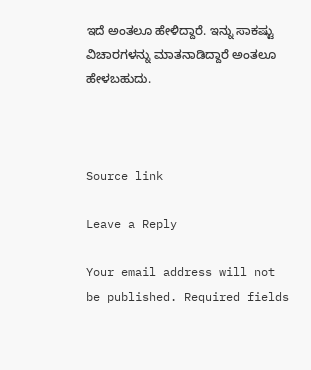ಇದೆ ಅಂತಲೂ ಹೇಳಿದ್ದಾರೆ. ಇನ್ನು ಸಾಕಷ್ಟು ವಿಚಾರಗಳನ್ನು ಮಾತನಾಡಿದ್ದಾರೆ ಅಂತಲೂ ಹೇಳಬಹುದು.



Source link

Leave a Reply

Your email address will not be published. Required fields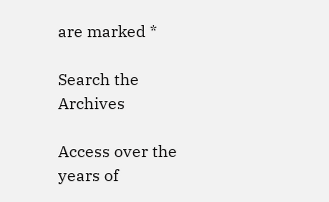are marked *

Search the Archives

Access over the years of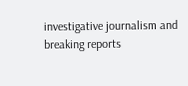investigative journalism and breaking reports